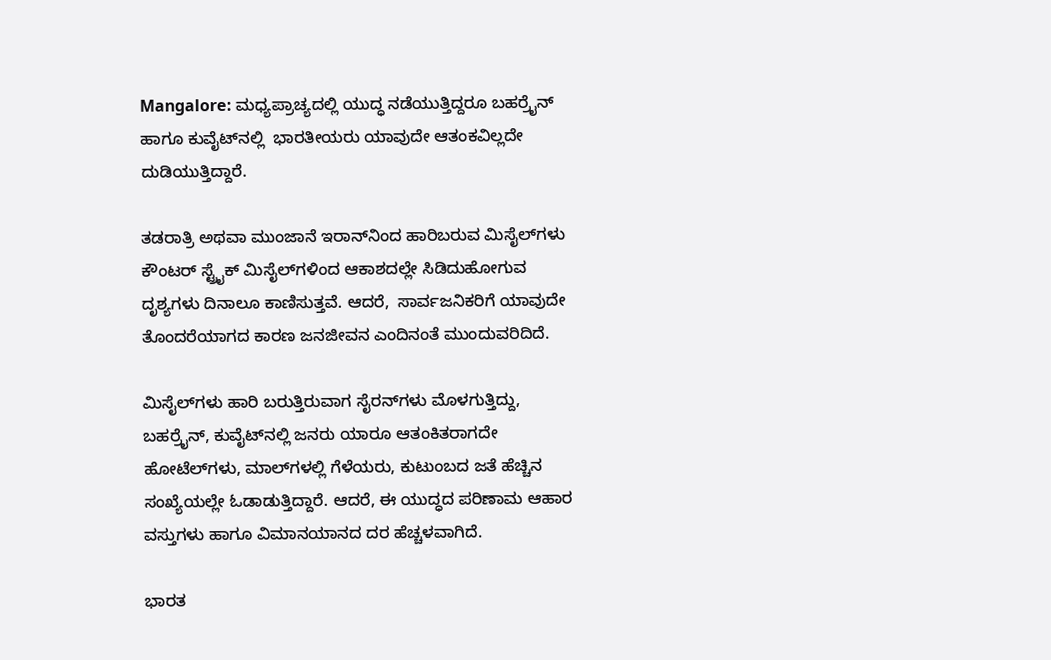Mangalore: ಮಧ್ಯಪ್ರಾಚ್ಯದಲ್ಲಿ ಯುದ್ಧ ನಡೆಯುತ್ತಿದ್ದರೂ ಬಹರ್ರೈನ್ ಹಾಗೂ ಕುವೈಟ್‌ನಲ್ಲಿ  ಭಾರತೀಯರು ಯಾವುದೇ ಆತಂಕವಿಲ್ಲದೇ ದುಡಿಯುತ್ತಿದ್ದಾರೆ.

ತಡರಾತ್ರಿ ಅಥವಾ ಮುಂಜಾನೆ ಇರಾನ್‌ನಿಂದ ಹಾರಿಬರುವ ಮಿಸೈಲ್‌ಗಳು ಕೌಂಟರ್ ಸ್ಟ್ರೈಕ್ ಮಿಸೈಲ್‌ಗಳಿಂದ ಆಕಾಶದಲ್ಲೇ ಸಿಡಿದುಹೋಗುವ ದೃಶ್ಯಗಳು ದಿನಾಲೂ ಕಾಣಿಸುತ್ತವೆ. ಆದರೆ,  ಸಾರ್ವಜನಿಕರಿಗೆ ಯಾವುದೇ ತೊಂದರೆಯಾಗದ ಕಾರಣ ಜನಜೀವನ ಎಂದಿನಂತೆ ಮುಂದುವರಿದಿದೆ.

ಮಿಸೈಲ್‌ಗಳು ಹಾರಿ ಬರುತ್ತಿರುವಾಗ ಸೈರನ್‌ಗಳು ಮೊಳಗುತ್ತಿದ್ದು, ಬಹರ್ರೈನ್, ಕುವೈಟ್‌ನಲ್ಲಿ ಜನರು ಯಾರೂ ಆತಂಕಿತರಾಗದೇ ಹೋಟೆಲ್‌ಗಳು, ಮಾಲ್‌ಗಳಲ್ಲಿ ಗೆಳೆಯರು, ಕುಟುಂಬದ ಜತೆ ಹೆಚ್ಚಿನ ಸಂಖ್ಯೆಯಲ್ಲೇ ಓಡಾಡುತ್ತಿದ್ದಾರೆ. ಆದರೆ, ಈ ಯುದ್ಧದ ಪರಿಣಾಮ ಆಹಾರ ವಸ್ತುಗಳು ಹಾಗೂ ವಿಮಾನಯಾನದ ದರ ಹೆಚ್ಚಳವಾಗಿದೆ.

ಭಾರತ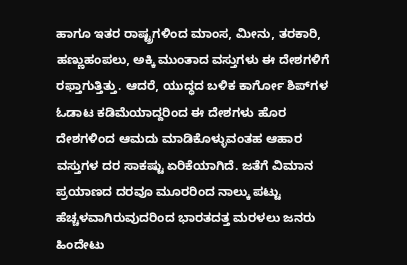ಹಾಗೂ ಇತರ ರಾಷ್ಟ್ರಗಳಿಂದ ಮಾಂಸ, ಮೀನು, ತರಕಾರಿ, ಹಣ್ಣುಹಂಪಲು, ಅಕ್ಕಿ ಮುಂತಾದ ವಸ್ತುಗಳು ಈ ದೇಶಗಳಿಗೆ ರಫ್ತಾಗುತ್ತಿತ್ತು. ಆದರೆ, ಯುದ್ಧದ ಬಳಿಕ ಕಾರ್ಗೋ ಶಿಪ್‌ಗಳ ಓಡಾಟ ಕಡಿಮೆಯಾದ್ದರಿಂದ ಈ ದೇಶಗಳು ಹೊರ ದೇಶಗಳಿಂದ ಆಮದು ಮಾಡಿಕೊಳ್ಳುವಂತಹ ಆಹಾರ ವಸ್ತುಗಳ ದರ ಸಾಕಷ್ಟು ಏರಿಕೆಯಾಗಿದೆ. ಜತೆಗೆ ವಿಮಾನ ಪ್ರಯಾಣದ ದರವೂ ಮೂರರಿಂದ ನಾಲ್ಕು ಪಟ್ಟು ಹೆಚ್ಚಳವಾಗಿರುವುದರಿಂದ ಭಾರತದತ್ತ ಮರಳಲು ಜನರು ಹಿಂದೇಟು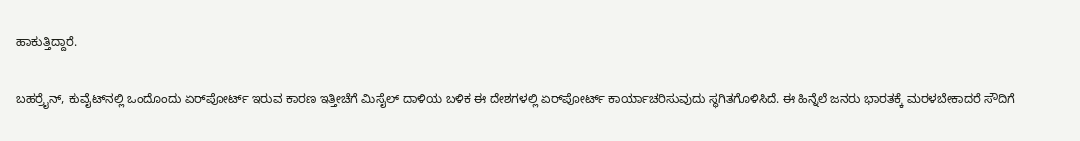ಹಾಕುತ್ತಿದ್ದಾರೆ.

ಬಹರ್ರೈನ್, ಕುವೈಟ್‌ನಲ್ಲಿ ಒಂದೊಂದು ಏರ್‌ಪೋರ್ಟ್ ಇರುವ ಕಾರಣ ಇತ್ತೀಚೆಗೆ ಮಿಸೈಲ್ ದಾಳಿಯ ಬಳಿಕ ಈ ದೇಶಗಳಲ್ಲಿ ಏರ್‌ಪೋರ್ಟ್ ಕಾರ್ಯಾಚರಿಸುವುದು ಸ್ಥಗಿತಗೊಳಿಸಿದೆ. ಈ ಹಿನ್ನೆಲೆ ಜನರು ಭಾರತಕ್ಕೆ ಮರಳಬೇಕಾದರೆ ಸೌದಿಗೆ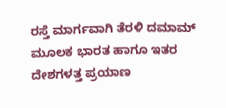ರಸ್ತೆ ಮಾರ್ಗವಾಗಿ ತೆರಳಿ ದಮಾಮ್‌ ಮೂಲಕ ಭಾರತ ಹಾಗೂ ಇತರ ದೇಶಗಳತ್ತ ಪ್ರಯಾಣ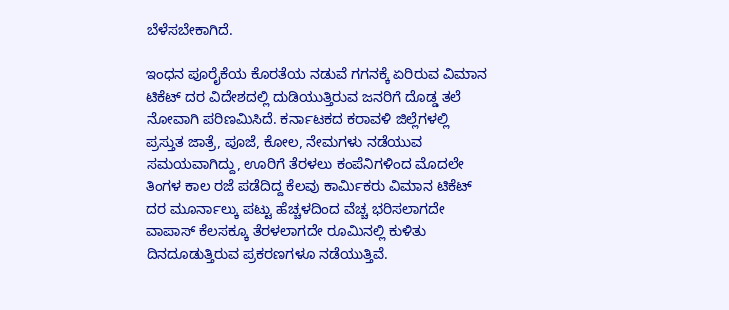ಬೆಳೆಸಬೇಕಾಗಿದೆ.

ಇಂಧನ ಪೂರೈಕೆಯ ಕೊರತೆಯ ನಡುವೆ ಗಗನಕ್ಕೆ ಏರಿರುವ ವಿಮಾನ ಟಿಕೆಟ್ ದರ ವಿದೇಶದಲ್ಲಿ ದುಡಿಯುತ್ತಿರುವ ಜನರಿಗೆ ದೊಡ್ಡ ತಲೆ ನೋವಾಗಿ ಪರಿಣಮಿಸಿದೆ. ಕರ್ನಾಟಕದ ಕರಾವಳಿ ಜಿಲ್ಲೆಗಳಲ್ಲಿ ಪ್ರಸ್ತುತ ಜಾತ್ರೆ, ಪೂಜೆ, ಕೋಲ, ನೇಮಗಳು ನಡೆಯುವ ಸಮಯವಾಗಿದ್ದು, ಊರಿಗೆ ತೆರಳಲು ಕಂಪೆನಿಗಳಿಂದ ಮೊದಲೇ ತಿಂಗಳ ಕಾಲ ರಜೆ ಪಡೆದಿದ್ದ ಕೆಲವು ಕಾರ್ಮಿಕರು ವಿಮಾನ ಟಿಕೆಟ್ ದರ ಮೂರ್ನಾಲ್ಕು ಪಟ್ಟು ಹೆಚ್ಚಳದಿಂದ ವೆಚ್ಚ ಭರಿಸಲಾಗದೇ ವಾಪಾಸ್ ಕೆಲಸಕ್ಕೂ ತೆರಳಲಾಗದೇ ರೂಮಿನಲ್ಲಿ ಕುಳಿತು ದಿನದೂಡುತ್ತಿರುವ ಪ್ರಕರಣಗಳೂ ನಡೆಯುತ್ತಿವೆ.